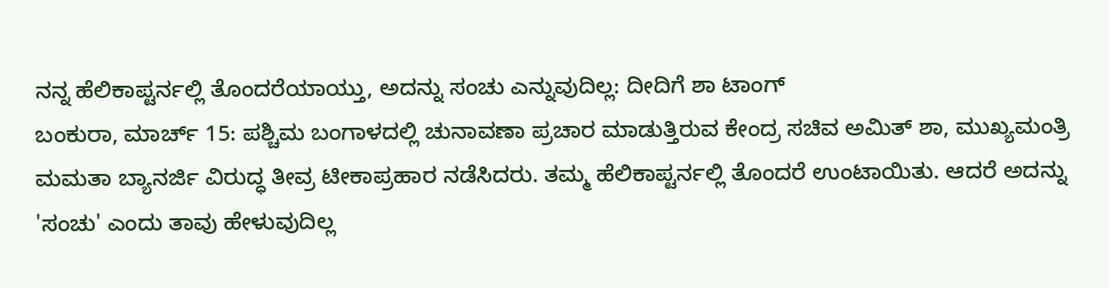ನನ್ನ ಹೆಲಿಕಾಪ್ಟರ್ನಲ್ಲಿ ತೊಂದರೆಯಾಯ್ತು, ಅದನ್ನು ಸಂಚು ಎನ್ನುವುದಿಲ್ಲ: ದೀದಿಗೆ ಶಾ ಟಾಂಗ್
ಬಂಕುರಾ, ಮಾರ್ಚ್ 15: ಪಶ್ಚಿಮ ಬಂಗಾಳದಲ್ಲಿ ಚುನಾವಣಾ ಪ್ರಚಾರ ಮಾಡುತ್ತಿರುವ ಕೇಂದ್ರ ಸಚಿವ ಅಮಿತ್ ಶಾ, ಮುಖ್ಯಮಂತ್ರಿ ಮಮತಾ ಬ್ಯಾನರ್ಜಿ ವಿರುದ್ಧ ತೀವ್ರ ಟೀಕಾಪ್ರಹಾರ ನಡೆಸಿದರು. ತಮ್ಮ ಹೆಲಿಕಾಪ್ಟರ್ನಲ್ಲಿ ತೊಂದರೆ ಉಂಟಾಯಿತು. ಆದರೆ ಅದನ್ನು 'ಸಂಚು' ಎಂದು ತಾವು ಹೇಳುವುದಿಲ್ಲ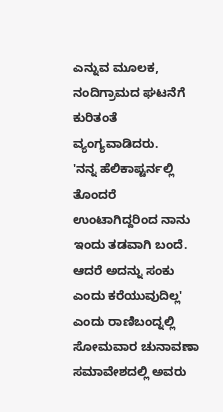ಎನ್ನುವ ಮೂಲಕ, ನಂದಿಗ್ರಾಮದ ಘಟನೆಗೆ ಕುರಿತಂತೆ ವ್ಯಂಗ್ಯವಾಡಿದರು.
'ನನ್ನ ಹೆಲಿಕಾಪ್ಟರ್ನಲ್ಲಿ ತೊಂದರೆ ಉಂಟಾಗಿದ್ದರಿಂದ ನಾನು ಇಂದು ತಡವಾಗಿ ಬಂದೆ. ಆದರೆ ಅದನ್ನು ಸಂಕು ಎಂದು ಕರೆಯುವುದಿಲ್ಲ' ಎಂದು ರಾಣಿಬಂದ್ನಲ್ಲಿ ಸೋಮವಾರ ಚುನಾವಣಾ ಸಮಾವೇಶದಲ್ಲಿ ಅವರು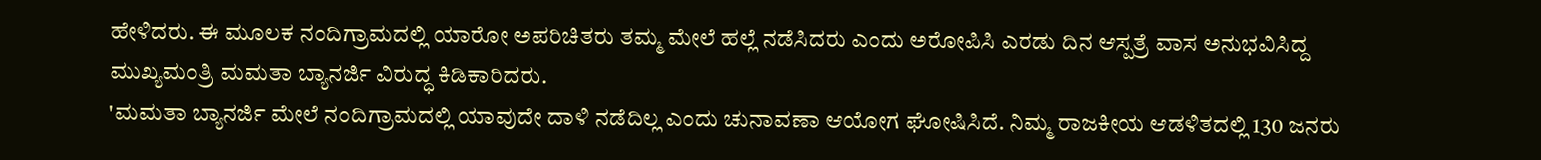ಹೇಳಿದರು. ಈ ಮೂಲಕ ನಂದಿಗ್ರಾಮದಲ್ಲಿ ಯಾರೋ ಅಪರಿಚಿತರು ತಮ್ಮ ಮೇಲೆ ಹಲ್ಲೆ ನಡೆಸಿದರು ಎಂದು ಅರೋಪಿಸಿ ಎರಡು ದಿನ ಆಸ್ಪತ್ರೆ ವಾಸ ಅನುಭವಿಸಿದ್ದ ಮುಖ್ಯಮಂತ್ರಿ ಮಮತಾ ಬ್ಯಾನರ್ಜಿ ವಿರುದ್ಧ ಕಿಡಿಕಾರಿದರು.
'ಮಮತಾ ಬ್ಯಾನರ್ಜಿ ಮೇಲೆ ನಂದಿಗ್ರಾಮದಲ್ಲಿ ಯಾವುದೇ ದಾಳಿ ನಡೆದಿಲ್ಲ ಎಂದು ಚುನಾವಣಾ ಆಯೋಗ ಘೋಷಿಸಿದೆ. ನಿಮ್ಮ ರಾಜಕೀಯ ಆಡಳಿತದಲ್ಲಿ 130 ಜನರು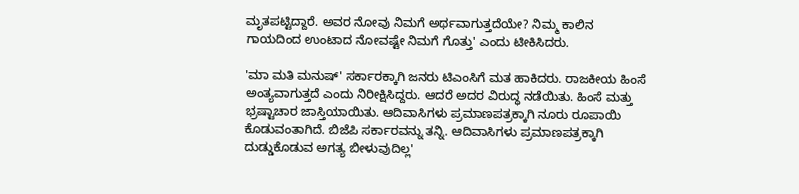ಮೃತಪಟ್ಟಿದ್ದಾರೆ. ಅವರ ನೋವು ನಿಮಗೆ ಅರ್ಥವಾಗುತ್ತದೆಯೇ? ನಿಮ್ಮ ಕಾಲಿನ ಗಾಯದಿಂದ ಉಂಟಾದ ನೋವಷ್ಟೇ ನಿಮಗೆ ಗೊತ್ತು' ಎಂದು ಟೀಕಿಸಿದರು.

'ಮಾ ಮತಿ ಮನುಷ್' ಸರ್ಕಾರಕ್ಕಾಗಿ ಜನರು ಟಿಎಂಸಿಗೆ ಮತ ಹಾಕಿದರು. ರಾಜಕೀಯ ಹಿಂಸೆ ಅಂತ್ಯವಾಗುತ್ತದೆ ಎಂದು ನಿರೀಕ್ಷಿಸಿದ್ದರು. ಆದರೆ ಅದರ ವಿರುದ್ಧ ನಡೆಯಿತು. ಹಿಂಸೆ ಮತ್ತು ಭ್ರಷ್ಟಾಚಾರ ಜಾಸ್ತಿಯಾಯಿತು. ಆದಿವಾಸಿಗಳು ಪ್ರಮಾಣಪತ್ರಕ್ಕಾಗಿ ನೂರು ರೂಪಾಯಿ ಕೊಡುವಂತಾಗಿದೆ. ಬಿಜೆಪಿ ಸರ್ಕಾರವನ್ನು ತನ್ನಿ. ಆದಿವಾಸಿಗಳು ಪ್ರಮಾಣಪತ್ರಕ್ಕಾಗಿ ದುಡ್ಡುಕೊಡುವ ಅಗತ್ಯ ಬೀಳುವುದಿಲ್ಲ'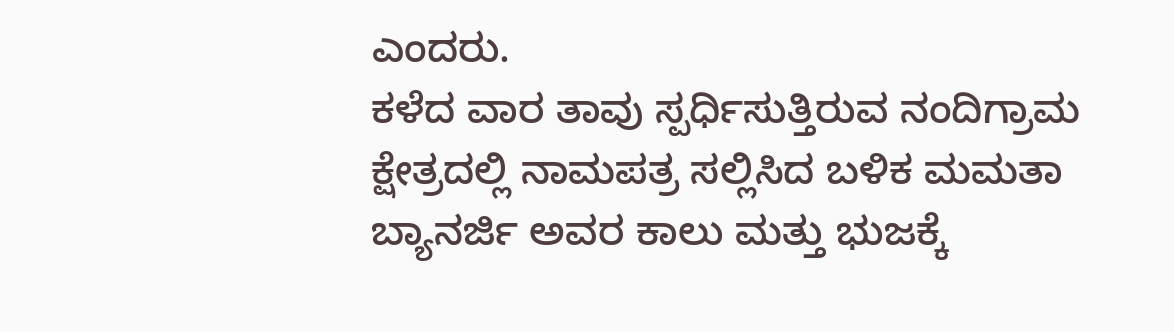ಎಂದರು.
ಕಳೆದ ವಾರ ತಾವು ಸ್ಪರ್ಧಿಸುತ್ತಿರುವ ನಂದಿಗ್ರಾಮ ಕ್ಷೇತ್ರದಲ್ಲಿ ನಾಮಪತ್ರ ಸಲ್ಲಿಸಿದ ಬಳಿಕ ಮಮತಾ ಬ್ಯಾನರ್ಜಿ ಅವರ ಕಾಲು ಮತ್ತು ಭುಜಕ್ಕೆ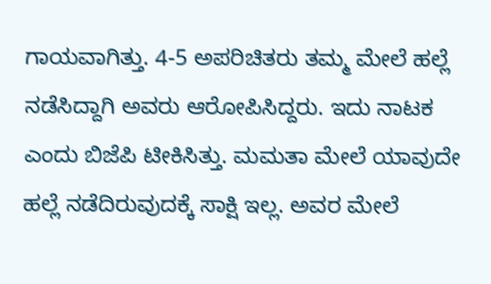ಗಾಯವಾಗಿತ್ತು. 4-5 ಅಪರಿಚಿತರು ತಮ್ಮ ಮೇಲೆ ಹಲ್ಲೆ ನಡೆಸಿದ್ದಾಗಿ ಅವರು ಆರೋಪಿಸಿದ್ದರು. ಇದು ನಾಟಕ ಎಂದು ಬಿಜೆಪಿ ಟೀಕಿಸಿತ್ತು. ಮಮತಾ ಮೇಲೆ ಯಾವುದೇ ಹಲ್ಲೆ ನಡೆದಿರುವುದಕ್ಕೆ ಸಾಕ್ಷಿ ಇಲ್ಲ. ಅವರ ಮೇಲೆ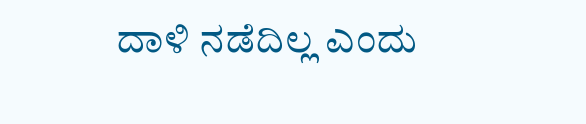ದಾಳಿ ನಡೆದಿಲ್ಲ ಎಂದು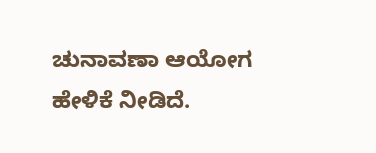ಚುನಾವಣಾ ಆಯೋಗ ಹೇಳಿಕೆ ನೀಡಿದೆ.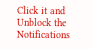Click it and Unblock the Notifications